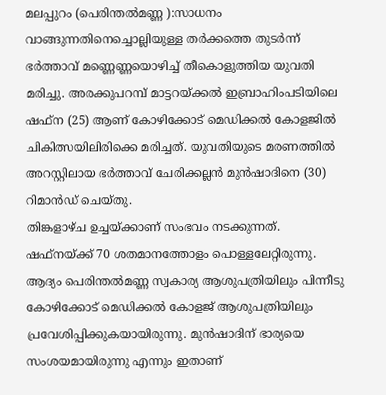മലപ്പുറം (പെരിന്തൽമണ്ണ ):സാധനം വാങ്ങുന്നതിനെച്ചൊല്ലിയുള്ള തർക്കത്തെ തുടർന്ന് ഭർത്താവ് മണ്ണെണ്ണയൊഴിച്ച് തീകൊളുത്തിയ യുവതി മരിച്ചു. അരക്കുപറമ്പ് മാട്ടറയ്ക്കൽ ഇബ്രാഹിംപടിയിലെ ഷഫ്ന (25) ആണ് കോഴിക്കോട് മെഡിക്കൽ കോളജിൽ ചികിത്സയിലിരിക്കെ മരിച്ചത്. യുവതിയുടെ മരണത്തിൽ അറസ്റ്റിലായ ഭർത്താവ് ചേരിക്കല്ലൻ മുൻഷാദിനെ (30) റിമാൻഡ് ചെയ്തു.
തിങ്കളാഴ്ച ഉച്ചയ്ക്കാണ് സംഭവം നടക്കുന്നത്. ഷഫ്നയ്ക്ക് 70 ശതമാനത്തോളം പൊള്ളലേറ്റിരുന്നു. ആദ്യം പെരിന്തൽമണ്ണ സ്വകാര്യ ആശുപത്രിയിലും പിന്നീടു കോഴിക്കോട് മെഡിക്കൽ കോളജ് ആശുപത്രിയിലും പ്രവേശിപ്പിക്കുകയായിരുന്നു. മുൻഷാദിന് ഭാര്യയെ സംശയമായിരുന്നു എന്നും ഇതാണ്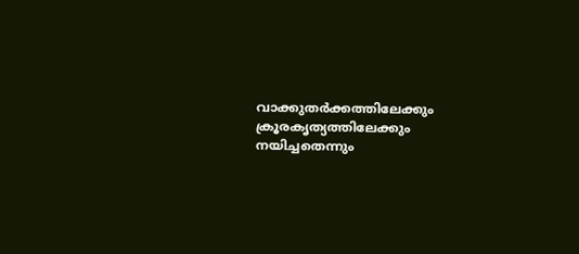വാക്കുതർക്കത്തിലേക്കും ക്രൂരകൃത്യത്തിലേക്കും നയിച്ചതെന്നും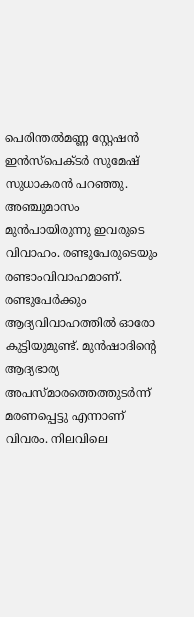പെരിന്തൽമണ്ണ സ്റ്റേഷൻ ഇൻസ്പെക്ടർ സുമേഷ് സുധാകരൻ പറഞ്ഞു.
അഞ്ചുമാസം മുൻപായിരുന്നു ഇവരുടെ വിവാഹം. രണ്ടുപേരുടെയും രണ്ടാംവിവാഹമാണ്. രണ്ടുപേർക്കും ആദ്യവിവാഹത്തിൽ ഓരോ കുട്ടിയുമുണ്ട്. മുൻഷാദിന്റെ ആദ്യഭാര്യ അപസ്മാരത്തെത്തുടർന്ന് മരണപ്പെട്ടു എന്നാണ് വിവരം. നിലവിലെ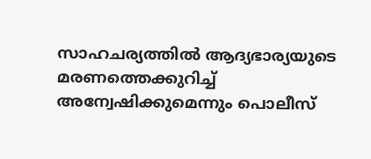സാഹചര്യത്തിൽ ആദ്യഭാര്യയുടെ മരണത്തെക്കുറിച്ച് അന്വേഷിക്കുമെന്നും പൊലീസ്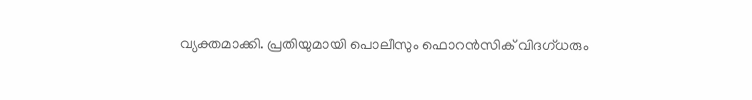വ്യക്തമാക്കി. പ്രതിയുമായി പൊലീസും ഫൊറൻസിക് വിദഗ്ധരും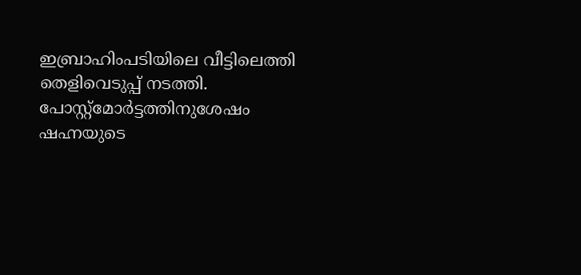ഇബ്രാഹിംപടിയിലെ വീട്ടിലെത്തി തെളിവെടുപ്പ് നടത്തി. പോസ്റ്റ്മോർട്ടത്തിനുശേഷം ഷഹ്നയുടെ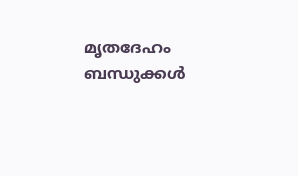മൃതദേഹം ബന്ധുക്കൾ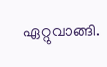ഏറ്റുവാങ്ങി.